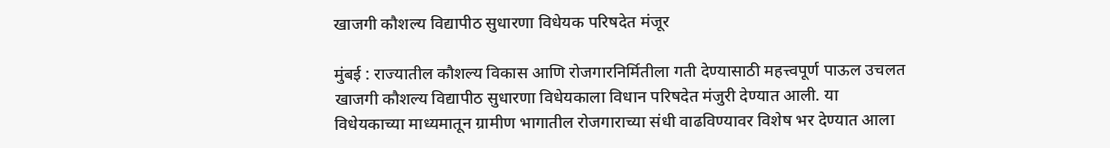खाजगी कौशल्य विद्यापीठ सुधारणा विधेयक परिषदेत मंजूर

मुंबई : राज्यातील कौशल्य विकास आणि रोजगारनिर्मितीला गती देण्यासाठी महत्त्वपूर्ण पाऊल उचलत खाजगी कौशल्य विद्यापीठ सुधारणा विधेयकाला विधान परिषदेत मंजुरी देण्यात आली. या विधेयकाच्या माध्यमातून ग्रामीण भागातील रोजगाराच्या संधी वाढविण्यावर विशेष भर देण्यात आला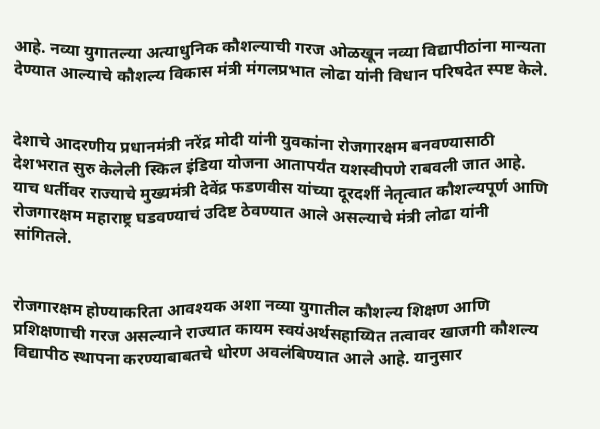आहे. नव्या युगातल्या अत्याधुनिक कौशल्याची गरज ओळखून नव्या विद्यापीठांना मान्यता देण्यात आल्याचे कौशल्य विकास मंत्री मंगलप्रभात लोढा यांनी विधान परिषदेत स्पष्ट केले.


देशाचे आदरणीय प्रधानमंत्री नरेंद्र मोदी यांनी युवकांना रोजगारक्षम बनवण्यासाठी देशभरात सुरु केलेली स्किल इंडिया योजना आतापर्यंत यशस्वीपणे राबवली जात आहे. याच धर्तीवर राज्याचे मुख्यमंत्री देवेंद्र फडणवीस यांच्या दूरदर्शी नेतृत्वात कौशल्यपूर्ण आणि रोजगारक्षम महाराष्ट्र घडवण्याचं उदिष्ट ठेवण्यात आले असल्याचे मंत्री लोढा यांनी सांगितले.


रोजगारक्षम होण्याकरिता आवश्यक अशा नव्या युगातील कौशल्य शिक्षण आणि प्रशिक्षणाची गरज असल्याने राज्यात कायम स्वयंअर्थसहाय्यित तत्वावर खाजगी कौशल्य विद्यापीठ स्थापना करण्याबाबतचे धोरण अवलंबिण्यात आले आहे. यानुसार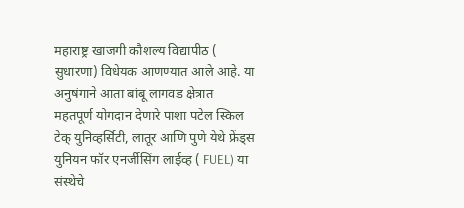महाराष्ट्र खाजगी कौशल्य विद्यापीठ ( सुधारणा) विधेयक आणण्यात आले आहे. या अनुषंगाने आता बांबू लागवड क्षेत्रात महतपूर्ण योगदान देणारे पाशा पटेल स्किल टेक् युनिव्हर्सिटी, लातूर आणि पुणे येथे फ्रेंड्स युनियन फॉर एनर्जीसिंग लाईव्ह ( FUEL) या संस्थेचे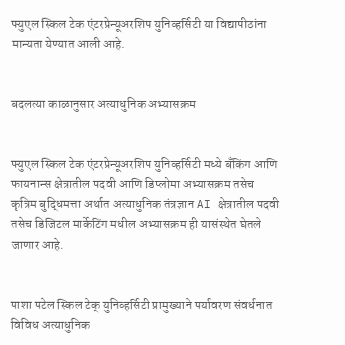फ्युएल स्किल टेक एंटरप्रेन्यूअरशिप युनिव्हर्सिटी या विद्यापीठांना मान्यता येण्यात आली आहे.


बदलत्या काळानुसार अत्याधुनिक अभ्यासक्रम


फ्युएल स्किल टेक एंटरप्रेन्यूअरशिप युनिव्हर्सिटी मध्ये बँकिंग आणि फायनान्स क्षेत्रातील पदवी आणि डिप्लोमा अभ्यासक्रम तसेच कृत्रिम बुद्धिमत्ता अर्थात अत्याधुनिक तंत्रज्ञान AI क्षेत्रातील पदवी तसेच डिजिटल मार्केटिंग मधील अभ्यासक्रम ही यासंस्थेत घेतले जाणार आहे.


पाशा पटेल स्किल टेक् युनिव्हर्सिटी प्रामुख्याने पर्यावरण संवर्धनात विविध अत्याधुनिक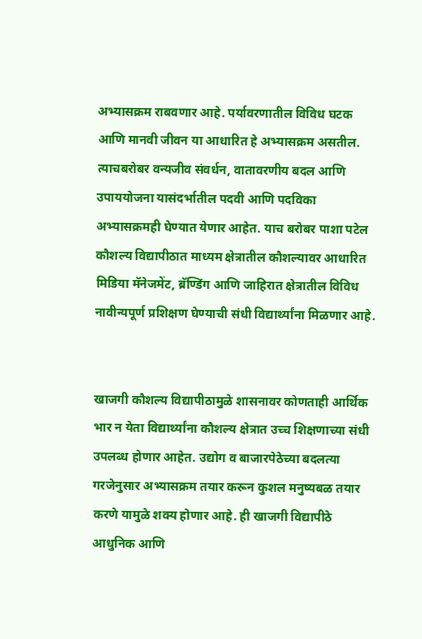अभ्यासक्रम राबवणार आहे. पर्यावरणातील विविध घटक आणि मानवी जीवन या आधारित हे अभ्यासक्रम असतील. त्याचबरोबर वन्यजीव संवर्धन, वातावरणीय बदल आणि उपाययोजना यासंदर्भातील पदवी आणि पदविका अभ्यासक्रमही घेण्यात येणार आहेत. याच बरोबर पाशा पटेल कौशल्य विद्यापीठात माध्यम क्षेत्रातील कौशल्यावर आधारित मिडिया मॅनेजमेंट, ब्रॅण्डिंग आणि जाहिरात क्षेत्रातील विविध नावीन्यपूर्ण प्रशिक्षण घेण्याची संधी विद्यार्थ्यांना मिळणार आहे.


खाजगी कौशल्य विद्यापीठामुळे शासनावर कोणताही आर्थिक भार न येता विद्यार्थ्यांना कौशल्य क्षेत्रात उच्च शिक्षणाच्या संधी उपलब्ध होणार आहेत. उद्योग व बाजारपेठेच्या बदलत्या गरजेनुसार अभ्यासक्रम तयार करून कुशल मनुष्यबळ तयार करणे यामुळे शक्य होणार आहे. ही खाजगी विद्यापीठे आधुनिक आणि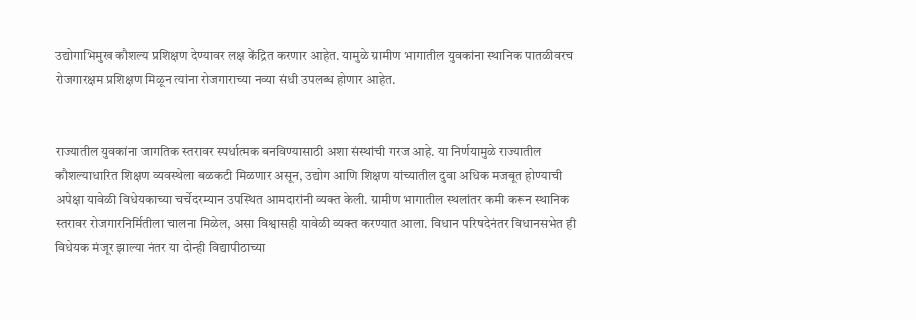उद्योगाभिमुख कौशल्य प्रशिक्षण देण्यावर लक्ष केंद्रित करणार आहेत. यामुळे ग्रामीण भागातील युवकांना स्थानिक पातळीवरच रोजगारक्षम प्रशिक्षण मिळून त्यांना रोजगाराच्या नव्या संधी उपलब्ध होणार आहेत.


राज्यातील युवकांना जागतिक स्तरावर स्पर्धात्मक बनविण्यासाठी अशा संस्थांची गरज आहे. या निर्णयामुळे राज्यातील कौशल्याधारित शिक्षण व्यवस्थेला बळकटी मिळणार असून, उद्योग आणि शिक्षण यांच्यातील दुवा अधिक मजबूत होण्याची अपेक्षा यावेळी विधेयकाच्या चर्चेदरम्यान उपस्थित आमदारांनी व्यक्त केली. ग्रामीण भागातील स्थलांतर कमी करून स्थानिक स्तरावर रोजगारनिर्मितीला चालना मिळेल, असा विश्वासही यावेळी व्यक्त करण्यात आला. विधान परिषदेनंतर विधानसभेत ही विधेयक मंजूर झाल्या नंतर या दोन्ही विद्यापीठाच्या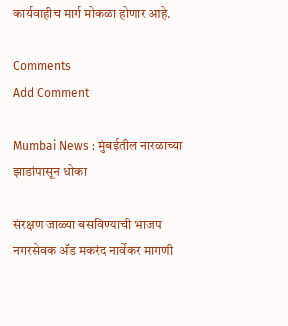कार्यवाहीच मार्ग मोकळा होणार आहे.

Comments
Add Comment

Mumbai News : मुंबईतील नारळाच्या झाडांपासून धोका

संरक्षण जाळ्या बसविण्याची भाजप नगरसेवक अ‍ॅड मकरंद नार्वेकर मागणी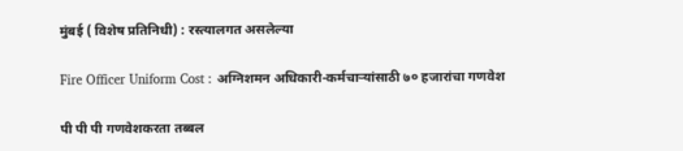मुंबई ( विशेष प्रतिनिधी) : रस्त्यालगत असलेल्या

Fire Officer Uniform Cost : अग्निशमन अधिकारी-कर्मचाऱ्यांसाठी ७० हजारांचा गणवेश

पी पी पी गणवेशकरता तब्बल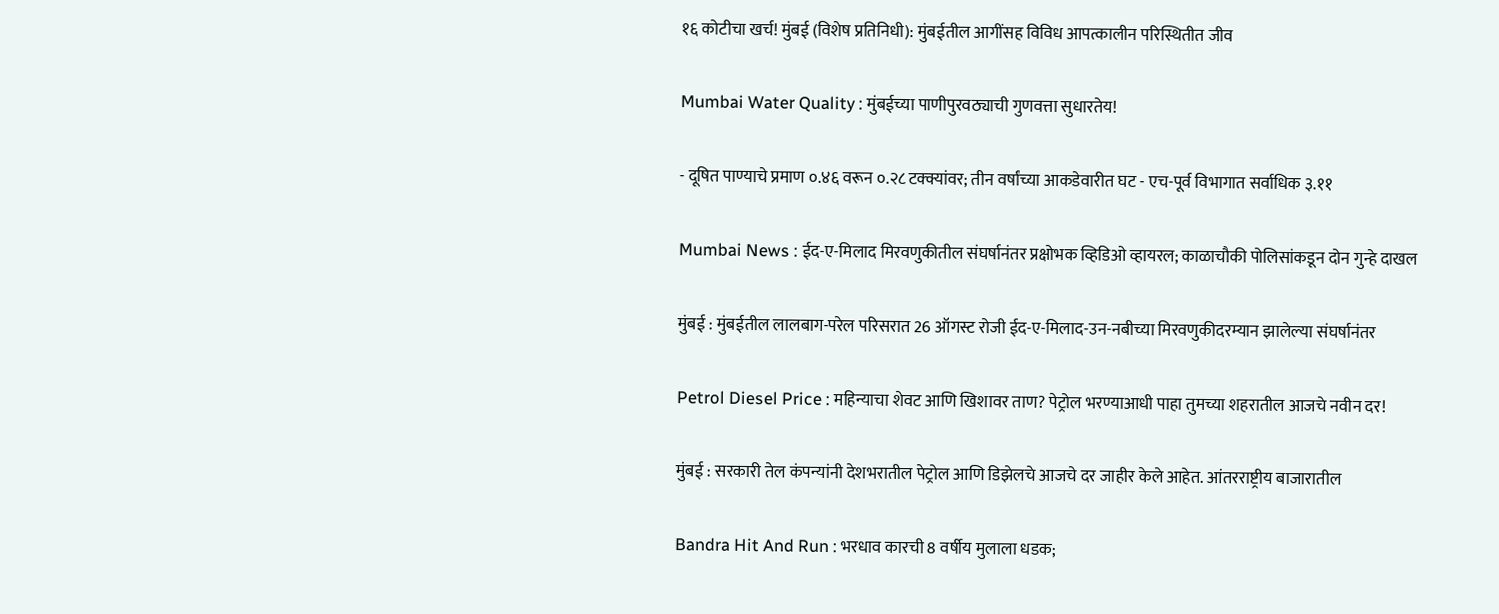१६ कोटीचा खर्च! मुंबई (विशेष प्रतिनिधी): मुंबईतील आगींसह विविध आपत्कालीन परिस्थितीत जीव

Mumbai Water Quality : मुंबईच्या पाणीपुरवठ्याची गुणवत्ता सुधारतेय!

- दूषित पाण्याचे प्रमाण ०.४६ वरून ०.२८ टक्क्यांवर; तीन वर्षांच्या आकडेवारीत घट - एच-पूर्व विभागात सर्वाधिक ३.११

Mumbai News : ईद-ए-मिलाद मिरवणुकीतील संघर्षानंतर प्रक्षोभक व्हिडिओ व्हायरल; काळाचौकी पोलिसांकडून दोन गुन्हे दाखल

मुंबई : मुंबईतील लालबाग-परेल परिसरात 26 ऑगस्ट रोजी ईद-ए-मिलाद-उन-नबीच्या मिरवणुकीदरम्यान झालेल्या संघर्षानंतर

Petrol Diesel Price : महिन्याचा शेवट आणि खिशावर ताण? पेट्रोल भरण्याआधी पाहा तुमच्या शहरातील आजचे नवीन दर!

मुंबई : सरकारी तेल कंपन्यांनी देशभरातील पेट्रोल आणि डिझेलचे आजचे दर जाहीर केले आहेत. आंतरराष्ट्रीय बाजारातील

Bandra Hit And Run : भरधाव कारची 8 वर्षीय मुलाला धडक;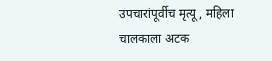उपचारांपूर्वीच मृत्यू, महिला चालकाला अटक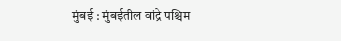मुंबई : मुंबईतील वांद्रे पश्चिम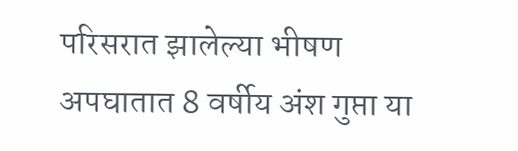परिसरात झालेल्या भीषण अपघातात 8 वर्षीय अंश गुप्ता या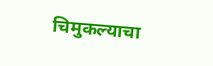चिमुकल्याचा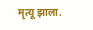मृत्यू झाला.